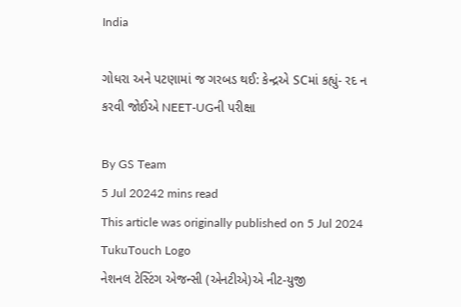India

ગોધરા અને પટણામાં જ ગરબડ થઈ: કેન્દ્રએ SCમાં કહ્યું- રદ ન કરવી જોઈએ NEET-UGની પરીક્ષા

By GS Team
5 Jul 20242 mins read
This article was originally published on 5 Jul 2024
TukuTouch Logo
નેશનલ ટેસ્ટિંગ એજન્સી (એનટીએ)એ નીટ-યુજી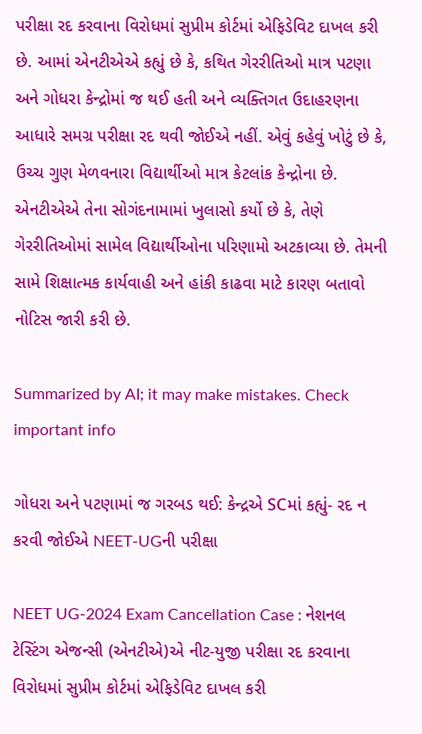પરીક્ષા રદ કરવાના વિરોધમાં સુપ્રીમ કોર્ટમાં એફિડેવિટ દાખલ કરી છે. આમાં એનટીએએ કહ્યું છે કે, કથિત ગેરરીતિઓ માત્ર પટણા અને ગોધરા કેન્દ્રોમાં જ થઈ હતી અને વ્યક્તિગત ઉદાહરણના આધારે સમગ્ર પરીક્ષા રદ થવી જોઈએ નહીં. એવું કહેવું ખોટું છે કે, ઉચ્ચ ગુણ મેળવનારા વિદ્યાર્થીઓ માત્ર કેટલાંક કેન્દ્રોના છે. એનટીએએ તેના સોગંદનામામાં ખુલાસો કર્યો છે કે, તેણે ગેરરીતિઓમાં સામેલ વિદ્યાર્થીઓના પરિણામો અટકાવ્યા છે. તેમની સામે શિક્ષાત્મક કાર્યવાહી અને હાંકી કાઢવા માટે કારણ બતાવો નોટિસ જારી કરી છે.

Summarized by AI; it may make mistakes. Check important info

ગોધરા અને પટણામાં જ ગરબડ થઈ: કેન્દ્રએ SCમાં કહ્યું- રદ ન કરવી જોઈએ NEET-UGની પરીક્ષા

NEET UG-2024 Exam Cancellation Case : નેશનલ ટેસ્ટિંગ એજન્સી (એનટીએ)એ નીટ-યુજી પરીક્ષા રદ કરવાના વિરોધમાં સુપ્રીમ કોર્ટમાં એફિડેવિટ દાખલ કરી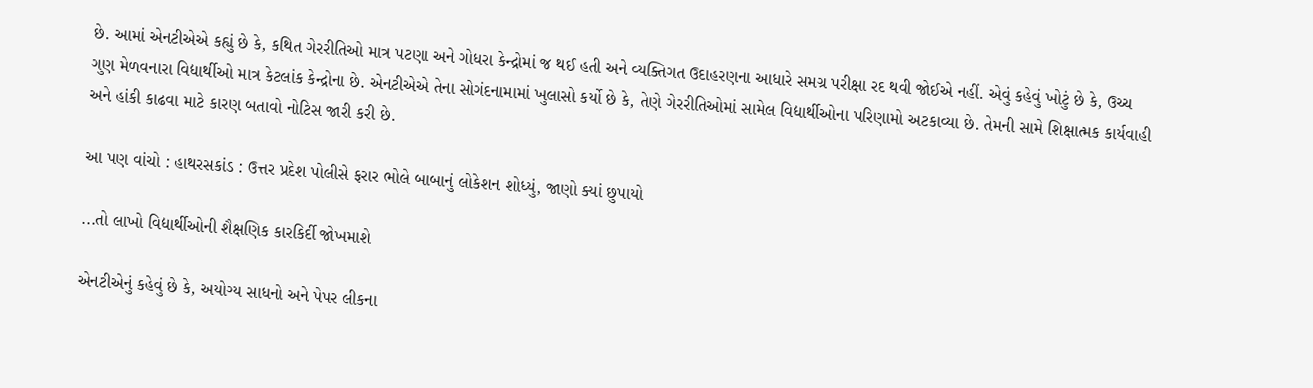છે. આમાં એનટીએએ કહ્યું છે કે, કથિત ગેરરીતિઓ માત્ર પટણા અને ગોધરા કેન્દ્રોમાં જ થઈ હતી અને વ્યક્તિગત ઉદાહરણના આધારે સમગ્ર પરીક્ષા રદ થવી જોઈએ નહીં. એવું કહેવું ખોટું છે કે, ઉચ્ચ ગુણ મેળવનારા વિદ્યાર્થીઓ માત્ર કેટલાંક કેન્દ્રોના છે. એનટીએએ તેના સોગંદનામામાં ખુલાસો કર્યો છે કે, તેણે ગેરરીતિઓમાં સામેલ વિદ્યાર્થીઓના પરિણામો અટકાવ્યા છે. તેમની સામે શિક્ષાત્મક કાર્યવાહી અને હાંકી કાઢવા માટે કારણ બતાવો નોટિસ જારી કરી છે.

આ પણ વાંચો : હાથરસકાંડ : ઉત્તર પ્રદેશ પોલીસે ફરાર ભોલે બાબાનું લોકેશન શોધ્યું, જાણો ક્યાં છુપાયો

...તો લાખો વિદ્યાર્થીઓની શૈક્ષણિક કારકિર્દી જોખમાશે

એનટીએનું કહેવું છે કે, અયોગ્ય સાધનો અને પેપર લીકના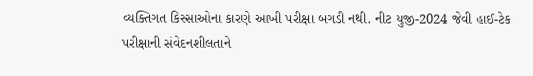વ્યક્તિગત કિસ્સાઓના કારણે આખી પરીક્ષા બગડી નથી. નીટ યુજી-2024 જેવી હાઈ-ટેક પરીક્ષાની સંવેદનશીલતાને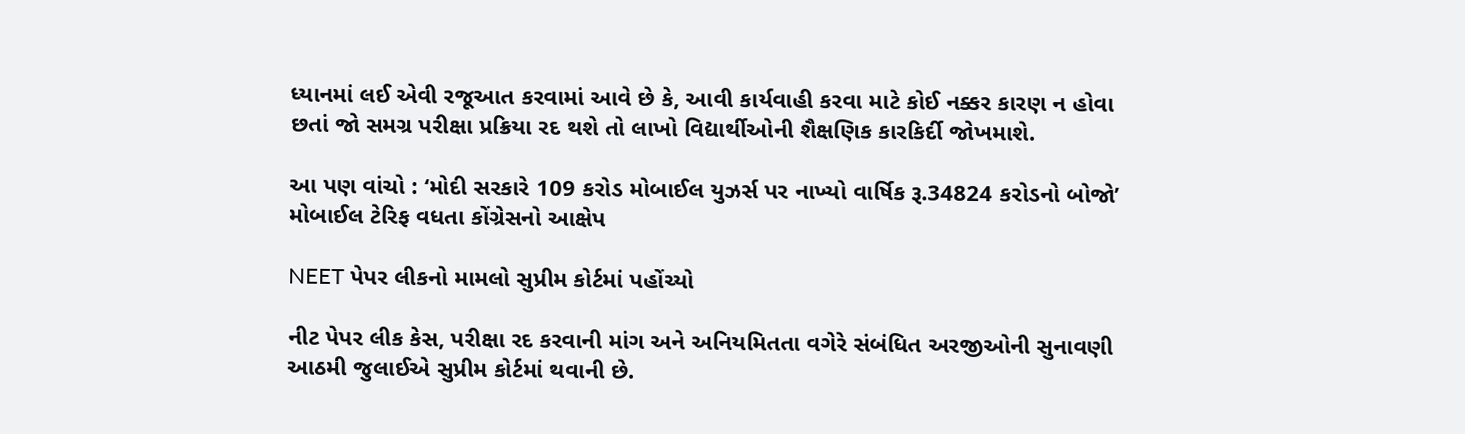ધ્યાનમાં લઈ એવી રજૂઆત કરવામાં આવે છે કે, આવી કાર્યવાહી કરવા માટે કોઈ નક્કર કારણ ન હોવા છતાં જો સમગ્ર પરીક્ષા પ્રક્રિયા રદ થશે તો લાખો વિદ્યાર્થીઓની શૈક્ષણિક કારકિર્દી જોખમાશે.

આ પણ વાંચો : ‘મોદી સરકારે 109 કરોડ મોબાઈલ યુઝર્સ પર નાખ્યો વાર્ષિક રૂ.34824 કરોડનો બોજો’ મોબાઈલ ટેરિફ વધતા કોંગ્રેસનો આક્ષેપ

NEET પેપર લીકનો મામલો સુપ્રીમ કોર્ટમાં પહોંચ્યો

નીટ પેપર લીક કેસ, પરીક્ષા રદ કરવાની માંગ અને અનિયમિતતા વગેરે સંબંધિત અરજીઓની સુનાવણી આઠમી જુલાઈએ સુપ્રીમ કોર્ટમાં થવાની છે.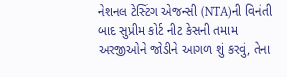નેશનલ ટેસ્ટિંગ એજન્સી (NTA)ની વિનંતી બાદ સુપ્રીમ કોર્ટ નીટ કેસની તમામ અરજીઓને જોડીને આગળ શું કરવું, તેના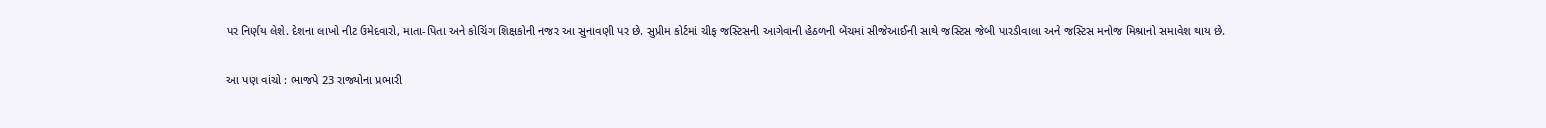પર નિર્ણય લેશે. દેશના લાખો નીટ ઉમેદવારો, માતા-પિતા અને કોચિંગ શિક્ષકોની નજર આ સુનાવણી પર છે. સુપ્રીમ કોર્ટમાં ચીફ જસ્ટિસની આગેવાની હેઠળની બેંચમાં સીજેઆઈની સાથે જસ્ટિસ જેબી પારડીવાલા અને જસ્ટિસ મનોજ મિશ્રાનો સમાવેશ થાય છે.

આ પણ વાંચો : ભાજપે 23 રાજ્યોના પ્રભારી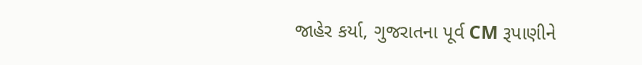જાહેર કર્યા, ગુજરાતના પૂર્વ CM રૂપાણીને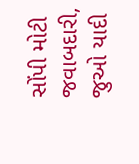સોંપી મોટી જવાબદારી, જુઓ યાદી